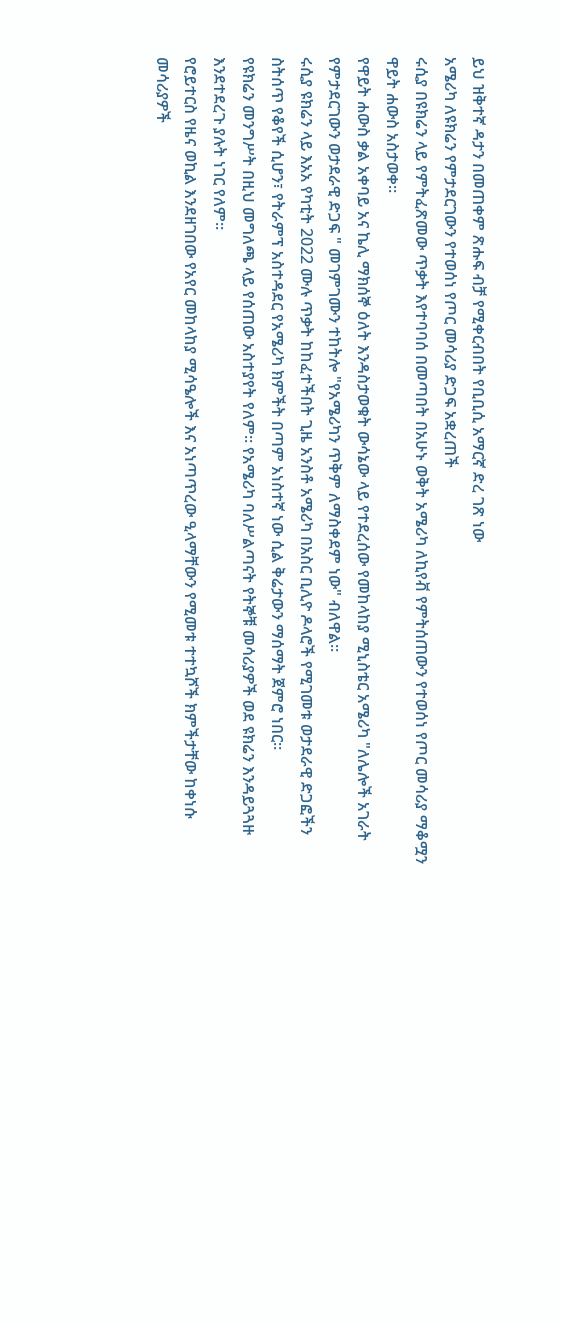ይህ ዝቅተኛ ዳታን በመጠቀም ጽሑፍ ብቻ የሚቀርብበት የቢቢሲ አማርኛ ድረ ገጽ ነው
አሜሪካ ለዩክሬን የምታደርገውን የተወሰነ የጦር መሳሪያ ድጋፍ አቋረጠች
ሩሲያ በዩክሬን ላይ የምትፈጽመው ጥቃት እየተባባሰ በመጣበት በአሁኑ ወቅት አሜሪካ ለኪየቭ የምትሰጠውን የተወሰነ የጦር መሳሪያ ማቆሟን ዋይት ሐውስ አስታወቀ።
የዋይት ሐውስ ቃል አቀባይ አና ኬሊ ማክሰኞ ዕለት እንዳስታወቁት ውሳኔው ላይ የተደረሰው የመከላከያ ሚኒስቴር አሜሪካ "ለሌሎች አገራት የምታደርገውን ወታደራዊ ድጋፍ " መገምገሙን ተከትሎ "የአሜሪካን ጥቅም ለማስቀደም ነው" ብለዋል።
ሩሲያ ዩክሬን ላይ እአአ የካቲት 2022 ሙሉ ጥቃት ከከፈተችበት ጊዜ አንስቶ አሜሪካ በአስር ቢሊዮ ዶላሮች የሚገመቱ ወታደራዊ ድጋፎችን ስትሰጥ የቆየች ሲሆን፣ የትራምፕ አስተዳደር የአሜሪካ ክምችት በጣም አነስተኛ ነው ሲል ቅሬታውን ማሰማት ጀምሮ ነበር።
የዩክሬን መንግሥት በዚህ መግለጫ ላይ የሰጠው አስተያየት የለም። የአሜሪካ ባለሥልጣናት የትኞቹ መሳሪያዎች ወደ ዩክሬን እንዳይጓጓዙ እንደተደረጉ ያሉት ነገር የለም።
የሮይተርስ የዜና ወኪል እንደዘገበው የአየር መከላከያ ሚሳዔሎች እና አነጣጥረው ዒላማቸውን የሚመቱ ተተኳሾች ክምችታቸው ከቀነሱ መሳሪያዎች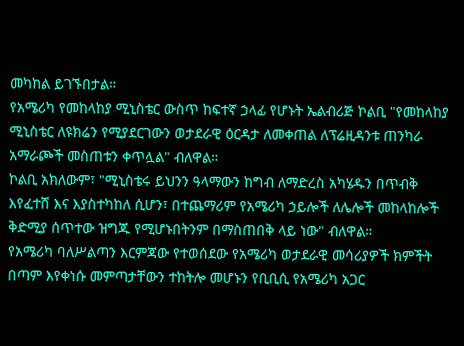መካከል ይገኙበታል።
የአሜሪካ የመከላከያ ሚኒስቴር ውስጥ ከፍተኛ ኃላፊ የሆኑት ኤልብሪጅ ኮልቢ "የመከላከያ ሚኒስቴር ለዩክሬን የሚያደርገውን ወታደራዊ ዕርዳታ ለመቀጠል ለፕሬዚዳንቱ ጠንካራ አማራጮች መስጠቱን ቀጥሏል" ብለዋል።
ኮልቢ አክለውም፣ "ሚኒስቴሩ ይህንን ዓላማውን ከግብ ለማድረስ አካሄዱን በጥብቅ እየፈተሸ እና እያስተካከለ ሲሆን፣ በተጨማሪም የአሜሪካ ኃይሎች ለሌሎች መከላከሎች ቅድሚያ ሰጥተው ዝግጁ የሚሆኑበትንም በማስጠበቅ ላይ ነው" ብለዋል።
የአሜሪካ ባለሥልጣን እርምጃው የተወሰደው የአሜሪካ ወታደራዊ መሳሪያዎች ክምችት በጣም እየቀነሱ መምጣታቸውን ተከትሎ መሆኑን የቢቢሲ የአሜሪካ አጋር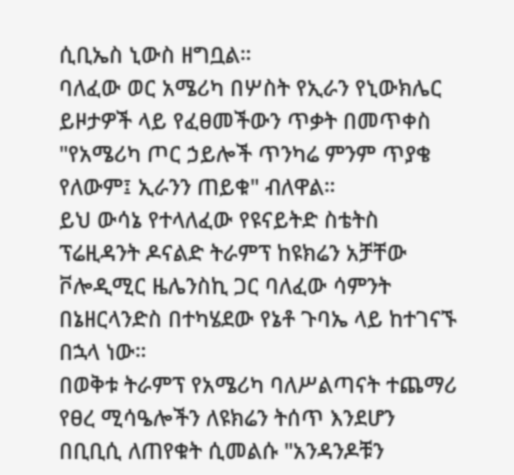ሲቢኤስ ኒውስ ዘግቧል።
ባለፈው ወር አሜሪካ በሦስት የኢራን የኒውክሌር ይዞታዎች ላይ የፈፀመችውን ጥቃት በመጥቀስ "የአሜሪካ ጦር ኃይሎች ጥንካሬ ምንም ጥያቄ የለውም፤ ኢራንን ጠይቁ" ብለዋል።
ይህ ውሳኔ የተላለፈው የዩናይትድ ስቴትስ ፕሬዚዳንት ዶናልድ ትራምፕ ከዩክሬን አቻቸው ቮሎዲሚር ዜሌንስኪ ጋር ባለፈው ሳምንት በኔዘርላንድስ በተካሄደው የኔቶ ጉባኤ ላይ ከተገናኙ በኋላ ነው።
በወቅቱ ትራምፕ የአሜሪካ ባለሥልጣናት ተጨማሪ የፀረ ሚሳዔሎችን ለዩክሬን ትሰጥ እንደሆን በቢቢሲ ለጠየቁት ሲመልሱ "አንዳንዶቹን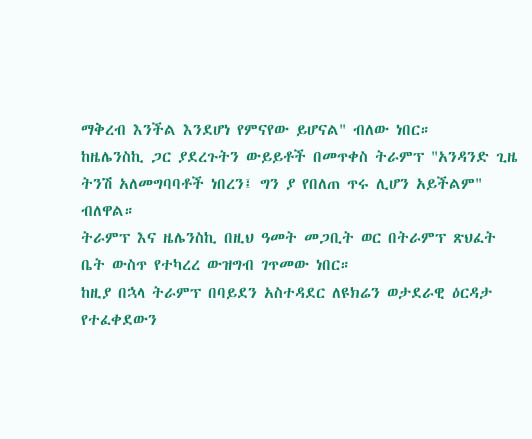ማቅረብ እንችል እንደሆነ የምናየው ይሆናል" ብለው ነበር።
ከዜሌንስኪ ጋር ያደረጉትን ውይይቶች በመጥቀስ ትራምፕ "አንዳንድ ጊዜ ትንሽ አለመግባባቶች ነበረን፤ ግን ያ የበለጠ ጥሩ ሊሆን አይችልም" ብለዋል።
ትራምፕ እና ዜሌንስኪ በዚህ ዓመት መጋቢት ወር በትራምፕ ጽህፈት ቤት ውስጥ የተካረረ ውዝግብ ገጥመው ነበር።
ከዚያ በኋላ ትራምፕ በባይደን አስተዳደር ለዩክሬን ወታደራዊ ዕርዳታ የተፈቀደውን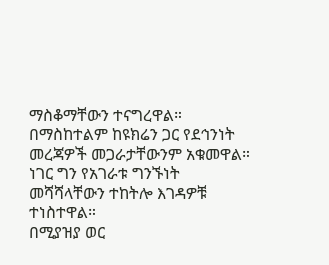ማስቆማቸውን ተናግረዋል።
በማስከተልም ከዩክሬን ጋር የደኅንነት መረጃዎች መጋራታቸውንም አቁመዋል። ነገር ግን የአገራቱ ግንኙነት መሻሻላቸውን ተከትሎ እገዳዎቹ ተነስተዋል።
በሚያዝያ ወር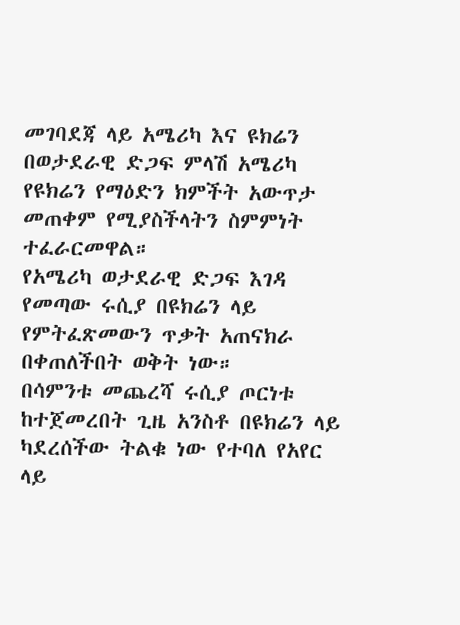መገባደጃ ላይ አሜሪካ እና ዩክሬን በወታደራዊ ድጋፍ ምላሽ አሜሪካ የዩክሬን የማዕድን ክምችት አውጥታ መጠቀም የሚያስችላትን ስምምነት ተፈራርመዋል።
የአሜሪካ ወታደራዊ ድጋፍ እገዳ የመጣው ሩሲያ በዩክሬን ላይ የምትፈጽመውን ጥቃት አጠናክራ በቀጠለችበት ወቅት ነው።
በሳምንቱ መጨረሻ ሩሲያ ጦርነቱ ከተጀመረበት ጊዜ አንስቶ በዩክሬን ላይ ካደረሰችው ትልቁ ነው የተባለ የአየር ላይ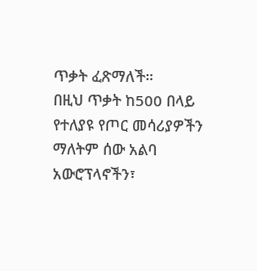ጥቃት ፈጽማለች።
በዚህ ጥቃት ከ500 በላይ የተለያዩ የጦር መሳሪያዎችን ማለትም ሰው አልባ አውሮፕላኖችን፣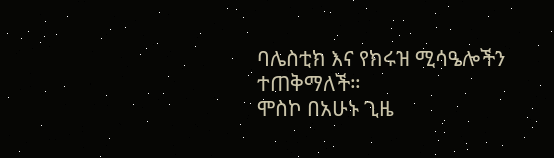ባሌስቲክ እና የክሩዝ ሚሳዔሎችን ተጠቅማለች።
ሞስኮ በአሁኑ ጊዜ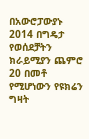በአውሮፓውያኑ 2014 በግዴታ የወሰደቻትን ክራይሚያን ጨምሮ 20 በመቶ የሚሆነውን የዩክሬን ግዛት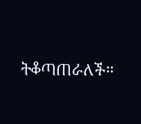ትቆጣጠራለች።